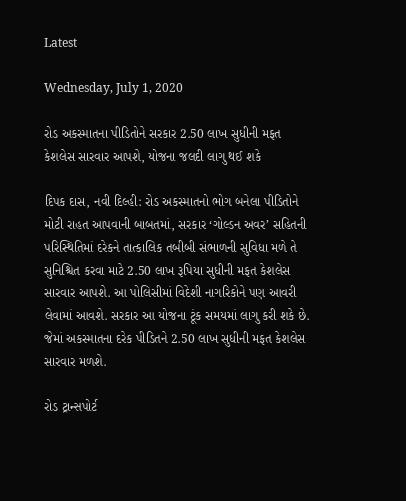Latest

Wednesday, July 1, 2020

રોડ અકસ્માતના પીડિતોને સરકાર 2.50 લાખ સુધીની મફત કેશલેસ સારવાર આપશે, યોજના જલદી લાગુ થઈ શકે

દિપક દાસ, નવી દિલ્હી: રોડ અકસ્માતનો ભોગ બનેલા પીડિતોને મોટી રાહત આપવાની બાબતમાં, સરકાર ‘ગોલ્ડન અવર’ સહિતની પરિસ્થિતિમાં દરેકને તાત્કાલિક તબીબી સંભાળની સુવિધા મળે તે સુનિશ્ચિત કરવા માટે 2.50 લાખ રૂપિયા સુધીની મફત કેશલેસ સારવાર આપશે. આ પોલિસીમાં વિદેશી નાગરિકોને પણ આવરી લેવામાં આવશે. સરકાર આ યોજના ટૂંક સમયમાં લાગુ કરી શકે છે. જેમાં અકસ્માતના દરેક પીડિતને 2.50 લાખ સુધીની મફત કેશલેસ સારવાર મળશે.

રોડ ટ્રાન્સપોર્ટ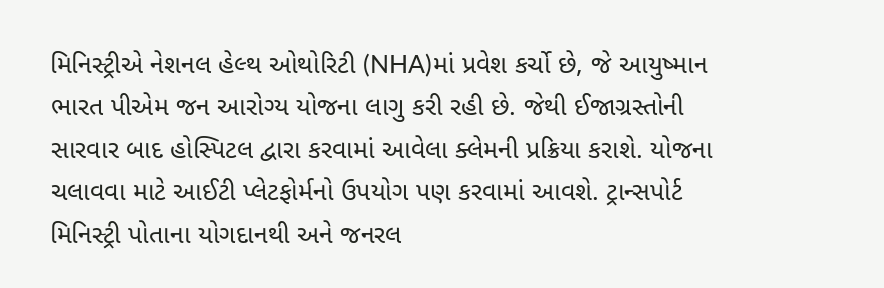મિનિસ્ટ્રીએ નેશનલ હેલ્થ ઓથોરિટી (NHA)માં પ્રવેશ કર્ચો છે, જે આયુષ્માન ભારત પીએમ જન આરોગ્ય યોજના લાગુ કરી રહી છે. જેથી ઈજાગ્રસ્તોની સારવાર બાદ હોસ્પિટલ દ્વારા કરવામાં આવેલા ક્લેમની પ્રક્રિયા કરાશે. યોજના ચલાવવા માટે આઈટી પ્લેટફોર્મનો ઉપયોગ પણ કરવામાં આવશે. ટ્રાન્સપોર્ટ મિનિસ્ટ્રી પોતાના યોગદાનથી અને જનરલ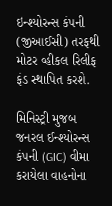ઇન્શ્યોરન્સ કંપની (જીઆઈસી) તરફથી મોટર વ્હીકલ રિલીફ ફંડ સ્થાપિત કરશે.

મિનિસ્ટ્રી મુજબ જનરલ ઈન્શ્યોરન્સ કંપની (GIC) વીમા કરાયેલા વાહનોના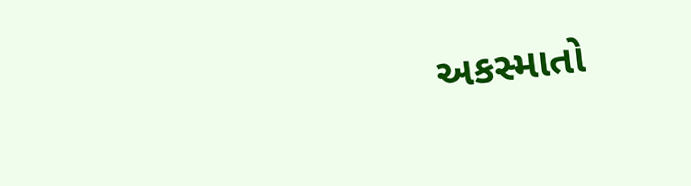અકસ્માતો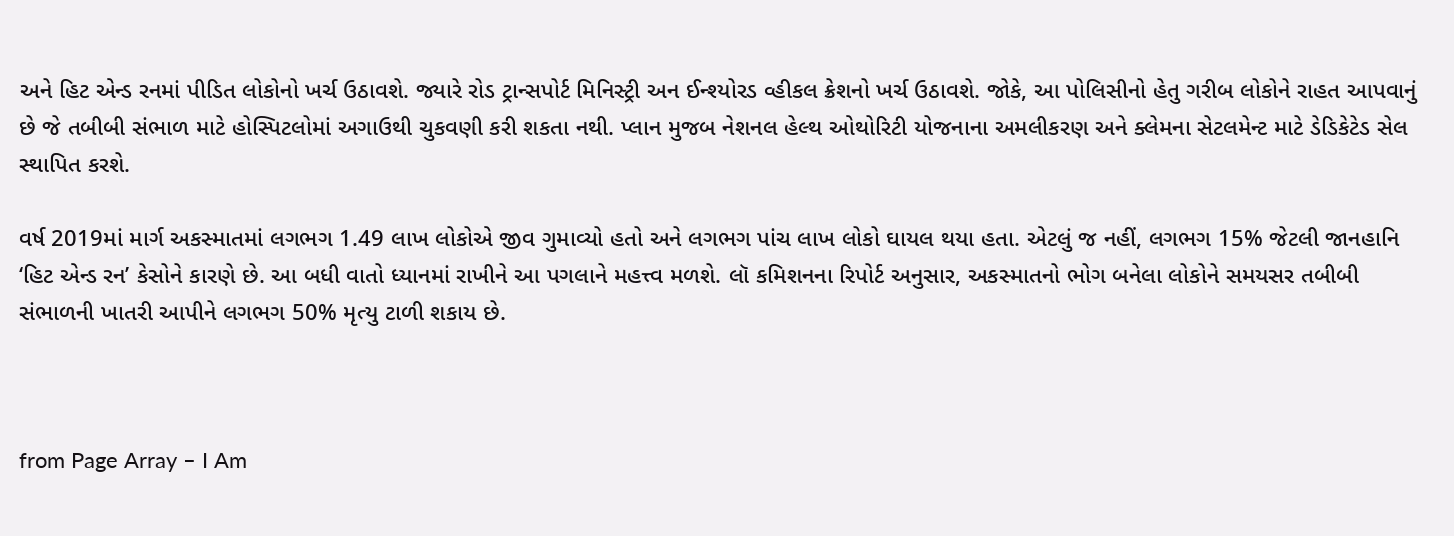અને હિટ એન્ડ રનમાં પીડિત લોકોનો ખર્ચ ઉઠાવશે. જ્યારે રોડ ટ્રાન્સપોર્ટ મિનિસ્ટ્રી અન ઈન્શ્યોરડ વ્હીકલ ક્રેશનો ખર્ચ ઉઠાવશે. જોકે, આ પોલિસીનો હેતુ ગરીબ લોકોને રાહત આપવાનું છે જે તબીબી સંભાળ માટે હોસ્પિટલોમાં અગાઉથી ચુકવણી કરી શકતા નથી. પ્લાન મુજબ નેશનલ હેલ્થ ઓથોરિટી યોજનાના અમલીકરણ અને ક્લેમના સેટલમેન્ટ માટે ડેડિકેટેડ સેલ સ્થાપિત કરશે.

વર્ષ 2019માં માર્ગ અકસ્માતમાં લગભગ 1.49 લાખ લોકોએ જીવ ગુમાવ્યો હતો અને લગભગ પાંચ લાખ લોકો ઘાયલ થયા હતા. એટલું જ નહીં, લગભગ 15% જેટલી જાનહાનિ ‘હિટ એન્ડ રન’ કેસોને કારણે છે. આ બધી વાતો ધ્યાનમાં રાખીને આ પગલાને મહત્ત્વ મળશે. લૉ કમિશનના રિપોર્ટ અનુસાર, અકસ્માતનો ભોગ બનેલા લોકોને સમયસર તબીબી સંભાળની ખાતરી આપીને લગભગ 50% મૃત્યુ ટાળી શકાય છે.



from Page Array – I Am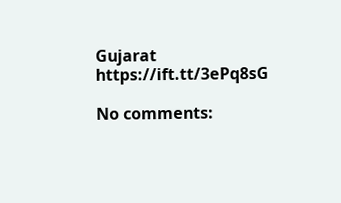Gujarat https://ift.tt/3ePq8sG

No comments: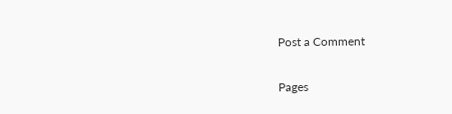Post a Comment

Pages